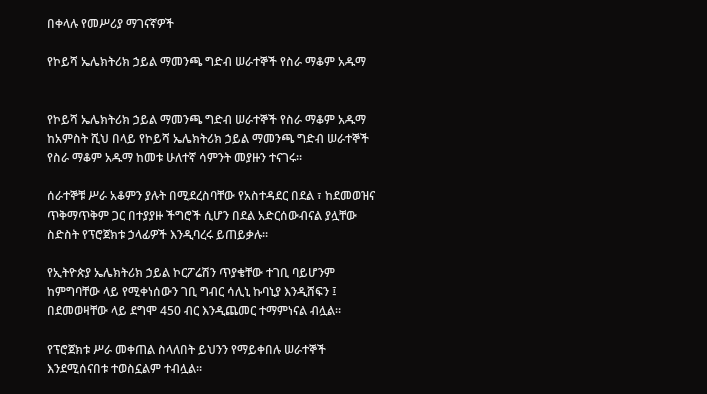በቀላሉ የመሥሪያ ማገናኛዎች

የኮይሻ ኤሌክትሪክ ኃይል ማመንጫ ግድብ ሠራተኞች የስራ ማቆም አዱማ


የኮይሻ ኤሌክትሪክ ኃይል ማመንጫ ግድብ ሠራተኞች የስራ ማቆም አዱማ ከአምስት ሺህ በላይ የኮይሻ ኤሌክትሪክ ኃይል ማመንጫ ግድብ ሠራተኞች የስራ ማቆም አዱማ ከመቱ ሁለተኛ ሳምንት መያዙን ተናገሩ፡፡

ሰራተኞቹ ሥራ አቆምን ያሉት በሚደረስባቸው የአስተዳደር በደል ፣ ከደመወዝና ጥቅማጥቅም ጋር በተያያዙ ችግሮች ሲሆን በደል አድርሰውብናል ያሏቸው ስድስት የፕሮጀክቱ ኃላፊዎች እንዲባረሩ ይጠይቃሉ፡፡

የኢትዮጵያ ኤሌክትሪክ ኃይል ኮርፖሬሽን ጥያቄቸው ተገቢ ባይሆንም ከምግባቸው ላይ የሚቀነሰውን ገቢ ግብር ሳሊኒ ኩባኒያ እንዲሸፍን ፤ በደመወዛቸው ላይ ደግሞ 450 ብር እንዲጨመር ተማምነናል ብሏል፡፡

የፕሮጀክቱ ሥራ መቀጠል ስላለበት ይህንን የማይቀበሉ ሠራተኞች እንደሚሰናበቱ ተወስኗልም ተብሏል፡፡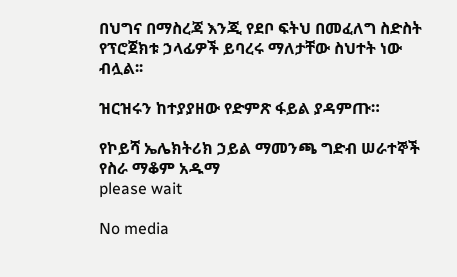በህግና በማስረጃ እንጂ የደቦ ፍትህ በመፈለግ ስድስት የፕሮጀክቱ ኃላፊዎች ይባረሩ ማለታቸው ስህተት ነው ብሏል፡፡

ዝርዝሩን ከተያያዘው የድምጽ ፋይል ያዳምጡ።

የኮይሻ ኤሌክትሪክ ኃይል ማመንጫ ግድብ ሠራተኞች የስራ ማቆም አዱማ
please wait

No media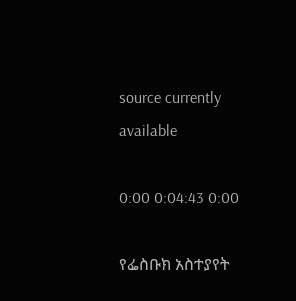source currently available

0:00 0:04:43 0:00

የፌስቡክ አስተያየት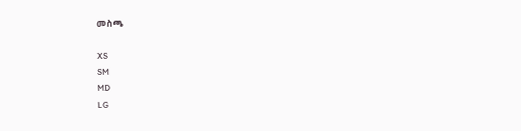መስጫ

XS
SM
MD
LG